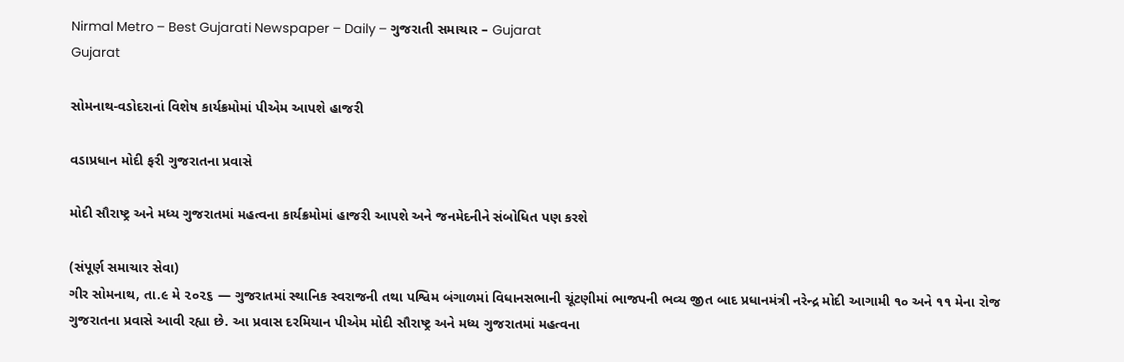Nirmal Metro – Best Gujarati Newspaper – Daily – ગુજરાતી સમાચાર – Gujarat
Gujarat

સોમનાથ-વડોદરાનાં વિશેષ કાર્યક્રમોમાં પીએમ આપશે હાજરી

વડાપ્રધાન મોદી ફરી ગુજરાતના પ્રવાસે

મોદી સૌરાષ્ટ્ર અને મધ્ય ગુજરાતમાં મહત્વના કાર્યક્રમોમાં હાજરી આપશે અને જનમેદનીને સંબોધિત પણ કરશે

(સંપૂર્ણ સમાચાર સેવા)
ગીર સોમનાથ, તા.૯ મે ૨૦૨૬ — ગુજરાતમાં સ્થાનિક સ્વરાજની તથા પશ્વિમ બંગાળમાં વિધાનસભાની ચૂંટણીમાં ભાજપની ભવ્ય જીત બાદ પ્રધાનમંત્રી નરેન્દ્ર મોદી આગામી ૧૦ અને ૧૧ મેના રોજ ગુજરાતના પ્રવાસે આવી રહ્યા છે. આ પ્રવાસ દરમિયાન પીએમ મોદી સૌરાષ્ટ્ર અને મધ્ય ગુજરાતમાં મહત્વના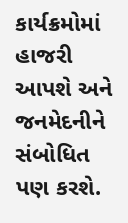કાર્યક્રમોમાં હાજરી આપશે અને જનમેદનીને સંબોધિત પણ કરશે.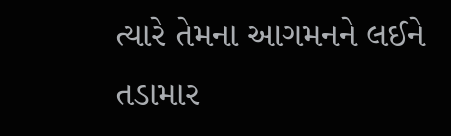ત્યારે તેમના આગમનને લઈને તડામાર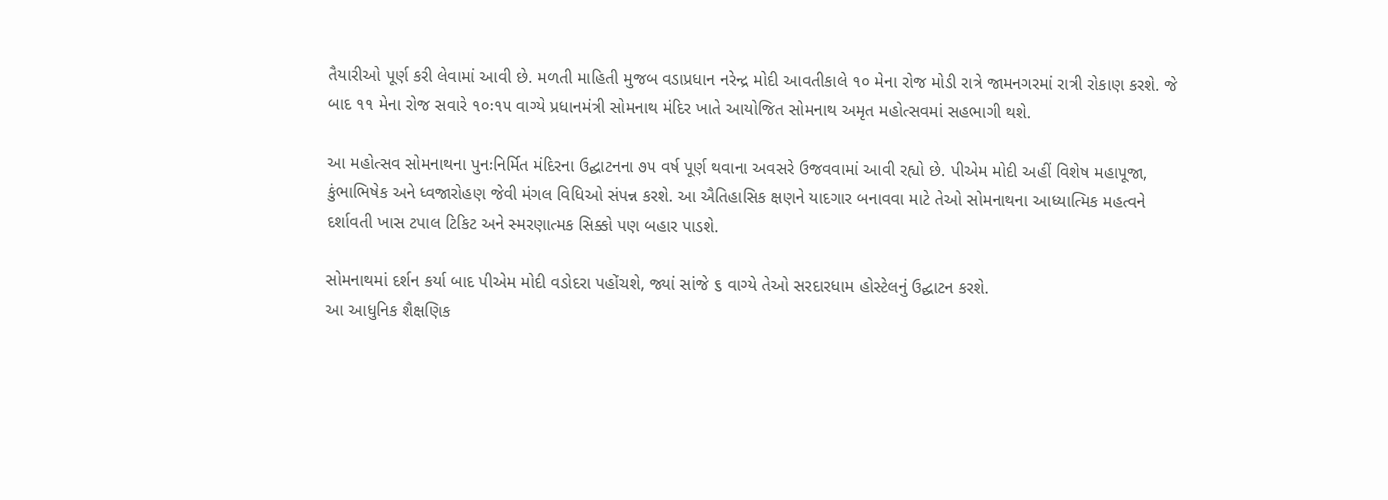તૈયારીઓ પૂર્ણ કરી લેવામાં આવી છે. મળતી માહિતી મુજબ વડાપ્રધાન નરેન્દ્ર મોદી આવતીકાલે ૧૦ મેના રોજ મોડી રાત્રે જામનગરમાં રાત્રી રોકાણ કરશે. જે બાદ ૧૧ મેના રોજ સવારે ૧૦ઃ૧૫ વાગ્યે પ્રધાનમંત્રી સોમનાથ મંદિર ખાતે આયોજિત સોમનાથ અમૃત મહોત્સવમાં સહભાગી થશે.

આ મહોત્સવ સોમનાથના પુનઃનિર્મિત મંદિરના ઉદ્ઘાટનના ૭૫ વર્ષ પૂર્ણ થવાના અવસરે ઉજવવામાં આવી રહ્યો છે. પીએમ મોદી અહીં વિશેષ મહાપૂજા, કુંભાભિષેક અને ધ્વજારોહણ જેવી મંગલ વિધિઓ સંપન્ન કરશે. આ ઐતિહાસિક ક્ષણને યાદગાર બનાવવા માટે તેઓ સોમનાથના આધ્યાત્મિક મહત્વને દર્શાવતી ખાસ ટપાલ ટિકિટ અને સ્મરણાત્મક સિક્કો પણ બહાર પાડશે.

સોમનાથમાં દર્શન કર્યા બાદ પીએમ મોદી વડોદરા પહોંચશે, જ્યાં સાંજે ૬ વાગ્યે તેઓ સરદારધામ હોસ્ટેલનું ઉદ્ઘાટન કરશે.
આ આધુનિક શૈક્ષણિક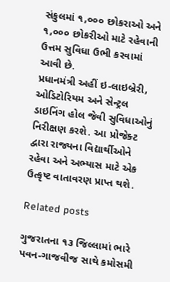સંકુલમાં ૧,૦૦૦ છોકરાઓ અને ૧,૦૦૦ છોકરીઓ માટે રહેવાની ઉત્તમ સુવિધા ઉભી કરવામાં આવી છે.
પ્રધાનમંત્રી અહીં ઇ-લાઇબ્રેરી, ઓડિટોરિયમ અને સેન્ટ્રલ ડાઇનિંગ હોલ જેવી સુવિધાઓનું નિરીક્ષણ કરશે. આ પ્રોજેક્ટ દ્વારા રાજ્યના વિદ્યાર્થીઓને રહેવા અને અભ્યાસ માટે એક ઉત્કૃષ્ટ વાતાવરણ પ્રાપ્ત થશે.

Related posts

ગુજરાતના ૧૩ જિલ્લામાં ભારે પવન-ગાજવીજ સાથે કમોસમી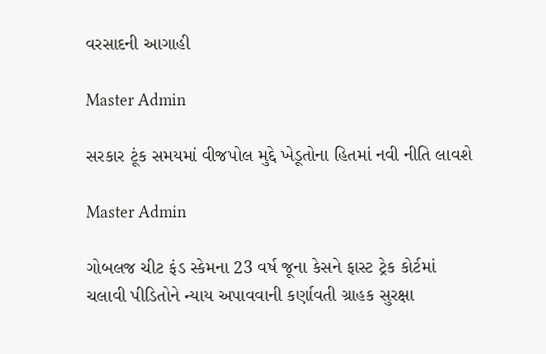વરસાદની આગાહી

Master Admin

સરકાર ટૂંક સમયમાં વીજપોલ મુદ્દે ખેડૂતોના હિતમાં નવી નીતિ લાવશે

Master Admin

ગોબલજ ચીટ ફંડ સ્કેમના 23 વર્ષ જૂના કેસને ફાસ્ટ ટ્રેક કોર્ટમાં ચલાવી પીડિતોને ન્યાય અપાવવાની કર્ણાવતી ગ્રાહક સુરક્ષા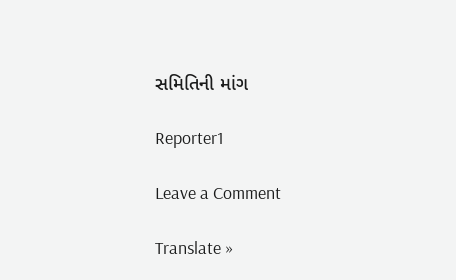સમિતિની માંગ

Reporter1

Leave a Comment

Translate »